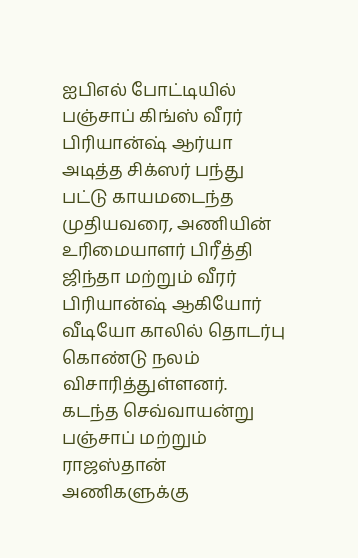ஐபிஎல் போட்டியில் பஞ்சாப் கிங்ஸ் வீரர் பிரியான்ஷ் ஆர்யா அடித்த சிக்ஸர் பந்து பட்டு காயமடைந்த முதியவரை, அணியின் உரிமையாளர் பிரீத்தி ஜிந்தா மற்றும் வீரர் பிரியான்ஷ் ஆகியோர் வீடியோ காலில் தொடர்பு கொண்டு நலம் விசாரித்துள்ளனர். கடந்த செவ்வாயன்று பஞ்சாப் மற்றும் ராஜஸ்தான் அணிகளுக்கு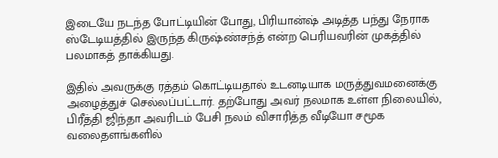இடையே நடந்த போட்டியின் போது, பிரியான்ஷ் அடித்த பந்து நேராக ஸ்டேடியத்தில் இருந்த கிருஷ்ண்சந்த் என்ற பெரியவரின் முகத்தில் பலமாகத் தாக்கியது.

இதில் அவருக்கு ரத்தம் கொட்டியதால் உடனடியாக மருத்துவமனைக்கு அழைத்துச் செல்லப்பட்டார். தற்போது அவர் நலமாக உள்ள நிலையில், பிரீத்தி ஜிந்தா அவரிடம் பேசி நலம் விசாரித்த வீடியோ சமூக வலைதளங்களில்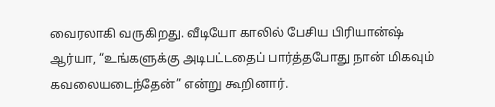வைரலாகி வருகிறது. வீடியோ காலில் பேசிய பிரியான்ஷ் ஆர்யா, “உங்களுக்கு அடிபட்டதைப் பார்த்தபோது நான் மிகவும் கவலையடைந்தேன்” என்று கூறினார்.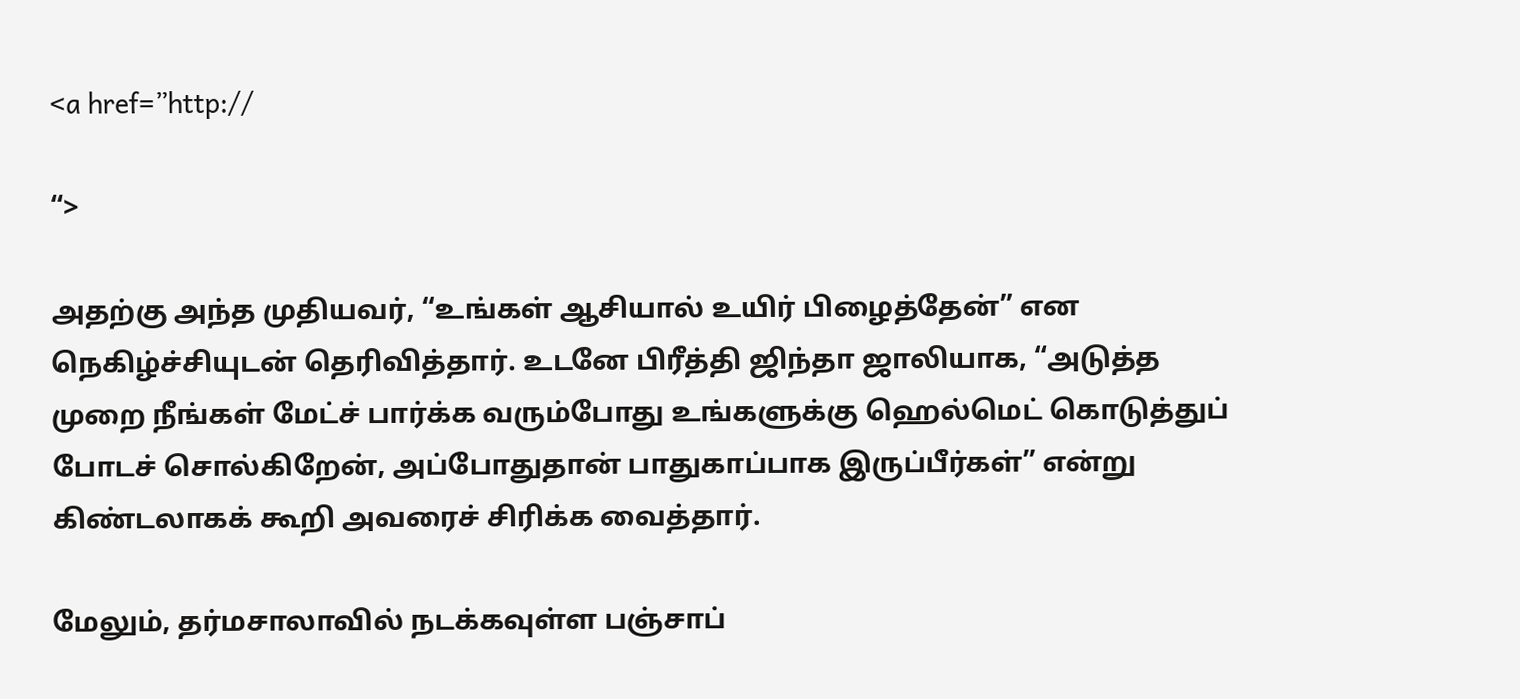<a href=”http://

“>

அதற்கு அந்த முதியவர், “உங்கள் ஆசியால் உயிர் பிழைத்தேன்” என நெகிழ்ச்சியுடன் தெரிவித்தார். உடனே பிரீத்தி ஜிந்தா ஜாலியாக, “அடுத்த முறை நீங்கள் மேட்ச் பார்க்க வரும்போது உங்களுக்கு ஹெல்மெட் கொடுத்துப் போடச் சொல்கிறேன், அப்போதுதான் பாதுகாப்பாக இருப்பீர்கள்” என்று கிண்டலாகக் கூறி அவரைச் சிரிக்க வைத்தார்.

மேலும், தர்மசாலாவில் நடக்கவுள்ள பஞ்சாப்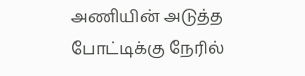அணியின் அடுத்த போட்டிக்கு நேரில்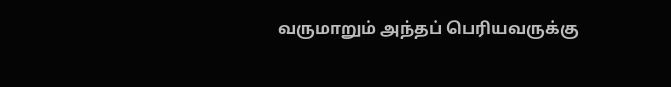வருமாறும் அந்தப் பெரியவருக்கு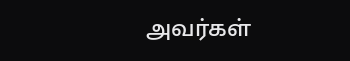அவர்கள்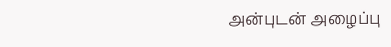அன்புடன் அழைப்பு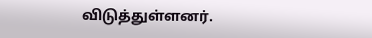விடுத்துள்ளனர்.